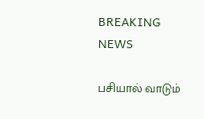BREAKING NEWS

பசியால் வாடும்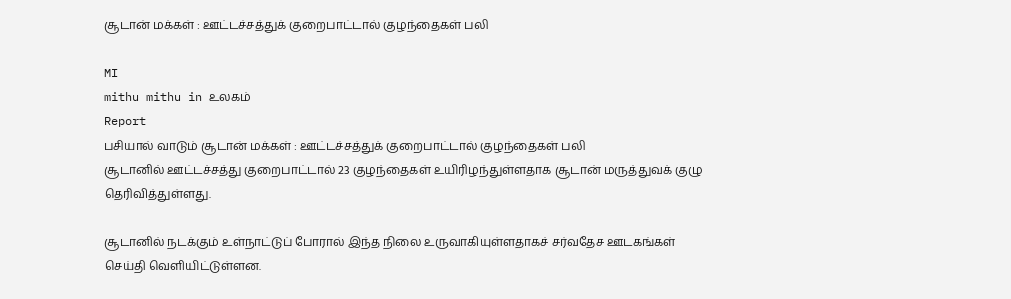சூடான் மக்கள் : ஊட்டச்சத்துக் குறைபாட்டால் குழந்தைகள் பலி

MI
mithu mithu in உலகம்
Report
பசியால் வாடும் சூடான் மக்கள் : ஊட்டச்சத்துக் குறைபாட்டால் குழந்தைகள் பலி
சூடானில் ஊட்டச்சத்து குறைபாட்டால் 23 குழந்தைகள் உயிரிழந்துள்ளதாக சூடான் மருத்துவக் குழு தெரிவித்துள்ளது.

சூடானில் நடக்கும் உள்நாட்டுப் போரால் இந்த நிலை உருவாகியுள்ளதாகச் சர்வதேச ஊடகங்கள் செய்தி வெளியிட்டுள்ளன.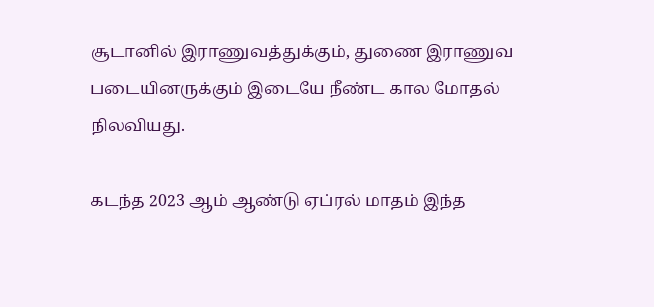சூடானில் இராணுவத்துக்கும், துணை இராணுவ படையினருக்கும் இடையே நீண்ட கால மோதல் நிலவியது.

கடந்த 2023 ஆம் ஆண்டு ஏப்ரல் மாதம் இந்த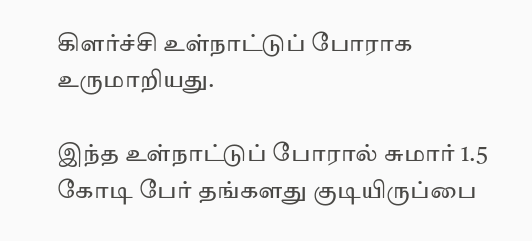கிளர்ச்சி உள்நாட்டுப் போராக உருமாறியது.

இந்த உள்நாட்டுப் போரால் சுமார் 1.5 கோடி பேர் தங்களது குடியிருப்பை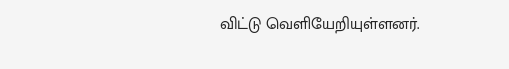விட்டு வெளியேறியுள்ளனர்.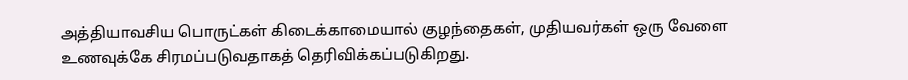அத்தியாவசிய பொருட்கள் கிடைக்காமையால் குழந்தைகள், முதியவர்கள் ஒரு வேளை உணவுக்கே சிரமப்படுவதாகத் தெரிவிக்கப்படுகிறது.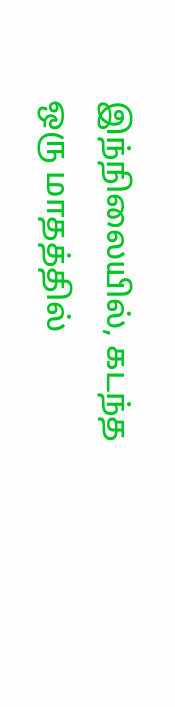இந்நிலையில், கடந்த ஒரு மாதத்தில்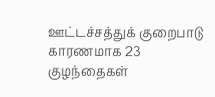ஊட்டச்சத்துக் குறைபாடு காரணமாக 23 குழந்தைகள்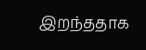இறந்ததாக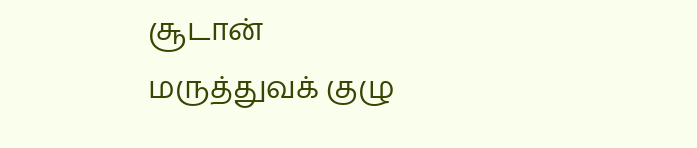சூடான் மருத்துவக் குழு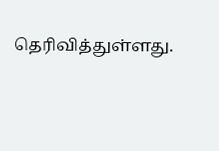தெரிவித்துள்ளது.